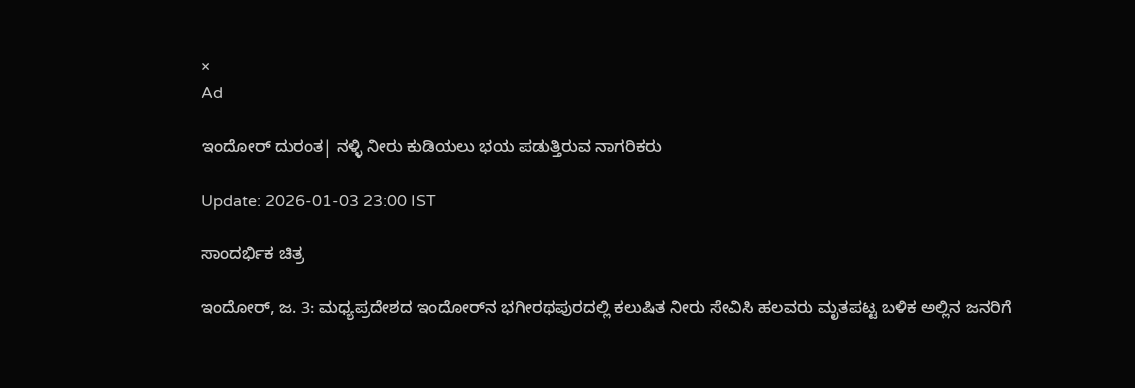×
Ad

ಇಂದೋರ್ ದುರಂತ| ನಳ್ಳಿ ನೀರು ಕುಡಿಯಲು ಭಯ ಪಡುತ್ತಿರುವ ನಾಗರಿಕರು

Update: 2026-01-03 23:00 IST

ಸಾಂದರ್ಭಿಕ ಚಿತ್ರ

ಇಂದೋರ್, ಜ. 3: ಮಧ್ಯಪ್ರದೇಶದ ಇಂದೋರ್‌ನ ಭಗೀರಥಪುರದಲ್ಲಿ ಕಲುಷಿತ ನೀರು ಸೇವಿಸಿ ಹಲವರು ಮೃತಪಟ್ಟ ಬಳಿಕ ಅಲ್ಲಿನ ಜನರಿಗೆ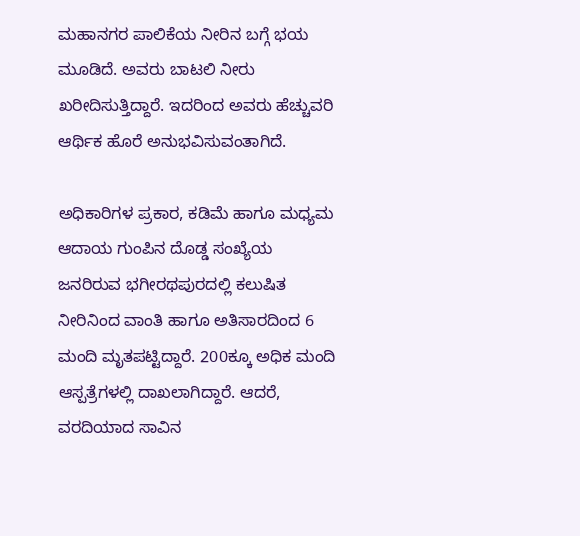ಮಹಾನಗರ ಪಾಲಿಕೆಯ ನೀರಿನ ಬಗ್ಗೆ ಭಯ ಮೂಡಿದೆ. ಅವರು ಬಾಟಲಿ ನೀರು ಖರೀದಿಸುತ್ತಿದ್ದಾರೆ. ಇದರಿಂದ ಅವರು ಹೆಚ್ಚುವರಿ ಆರ್ಥಿಕ ಹೊರೆ ಅನುಭವಿಸುವಂತಾಗಿದೆ.

ಅಧಿಕಾರಿಗಳ ಪ್ರಕಾರ, ಕಡಿಮೆ ಹಾಗೂ ಮಧ್ಯಮ ಆದಾಯ ಗುಂಪಿನ ದೊಡ್ಡ ಸಂಖ್ಯೆಯ ಜನರಿರುವ ಭಗೀರಥಪುರದಲ್ಲಿ ಕಲುಷಿತ ನೀರಿನಿಂದ ವಾಂತಿ ಹಾಗೂ ಅತಿಸಾರದಿಂದ 6 ಮಂದಿ ಮೃತಪಟ್ಟಿದ್ದಾರೆ. 200ಕ್ಕೂ ಅಧಿಕ ಮಂದಿ ಆಸ್ಪತ್ರೆಗಳಲ್ಲಿ ದಾಖಲಾಗಿದ್ದಾರೆ. ಆದರೆ, ವರದಿಯಾದ ಸಾವಿನ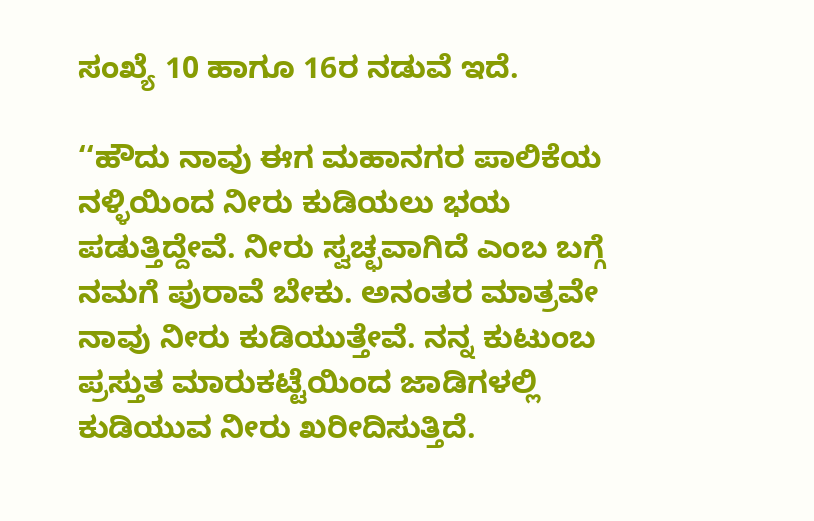ಸಂಖ್ಯೆ 10 ಹಾಗೂ 16ರ ನಡುವೆ ಇದೆ.

‘‘ಹೌದು ನಾವು ಈಗ ಮಹಾನಗರ ಪಾಲಿಕೆಯ ನಳ್ಳಿಯಿಂದ ನೀರು ಕುಡಿಯಲು ಭಯ ಪಡುತ್ತಿದ್ದೇವೆ. ನೀರು ಸ್ವಚ್ಛವಾಗಿದೆ ಎಂಬ ಬಗ್ಗೆ ನಮಗೆ ಪುರಾವೆ ಬೇಕು. ಅನಂತರ ಮಾತ್ರವೇ ನಾವು ನೀರು ಕುಡಿಯುತ್ತೇವೆ. ನನ್ನ ಕುಟುಂಬ ಪ್ರಸ್ತುತ ಮಾರುಕಟ್ಟೆಯಿಂದ ಜಾಡಿಗಳಲ್ಲಿ ಕುಡಿಯುವ ನೀರು ಖರೀದಿಸುತ್ತಿದೆ.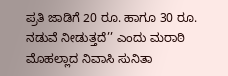ಪ್ರತಿ ಜಾಡಿಗೆ 20 ರೂ. ಹಾಗೂ 30 ರೂ. ನಡುವೆ ನೀಡುತ್ತದೆ’’ ಎಂದು ಮರಾಠಿ ಮೊಹಲ್ಲಾದ ನಿವಾಸಿ ಸುನಿತಾ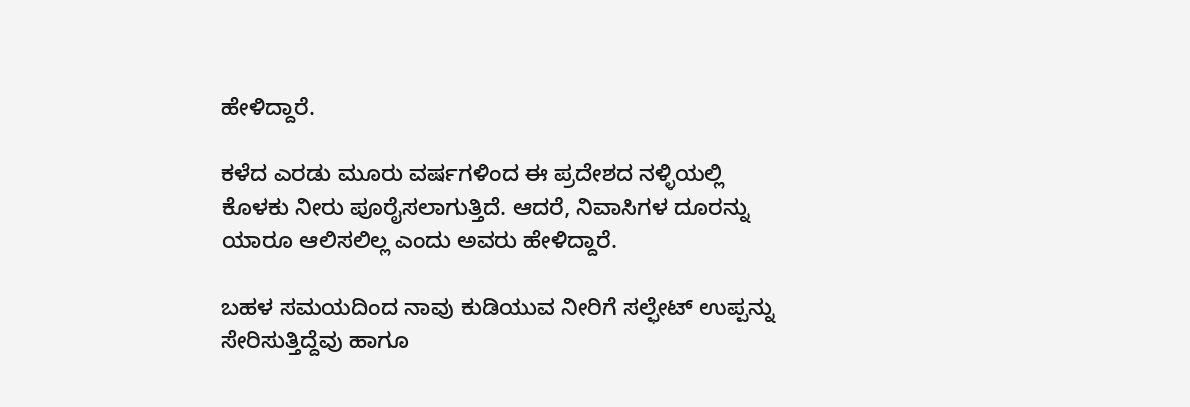ಹೇಳಿದ್ದಾರೆ.

ಕಳೆದ ಎರಡು ಮೂರು ವರ್ಷಗಳಿಂದ ಈ ಪ್ರದೇಶದ ನಳ್ಳಿಯಲ್ಲಿ ಕೊಳಕು ನೀರು ಪೂರೈಸಲಾಗುತ್ತಿದೆ. ಆದರೆ, ನಿವಾಸಿಗಳ ದೂರನ್ನು ಯಾರೂ ಆಲಿಸಲಿಲ್ಲ ಎಂದು ಅವರು ಹೇಳಿದ್ದಾರೆ.

ಬಹಳ ಸಮಯದಿಂದ ನಾವು ಕುಡಿಯುವ ನೀರಿಗೆ ಸಲ್ಫೇಟ್ ಉಪ್ಪನ್ನು ಸೇರಿಸುತ್ತಿದ್ದೆವು ಹಾಗೂ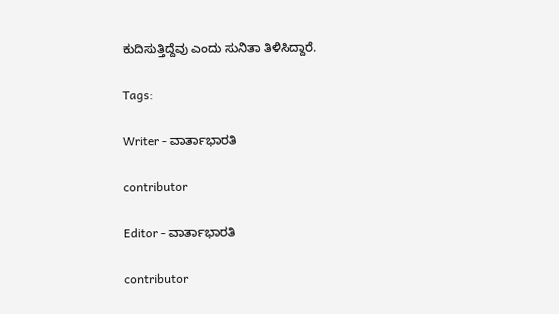ಕುದಿಸುತ್ತಿದ್ದೆವು ಎಂದು ಸುನಿತಾ ತಿಳಿಸಿದ್ದಾರೆ.

Tags:

Writer - ವಾರ್ತಾಭಾರತಿ

contributor

Editor - ವಾರ್ತಾಭಾರತಿ

contributor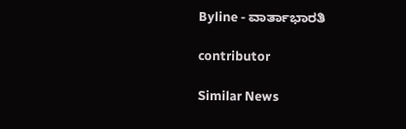Byline - ವಾರ್ತಾಭಾರತಿ

contributor

Similar News